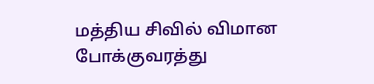மத்திய சிவில் விமான போக்குவரத்து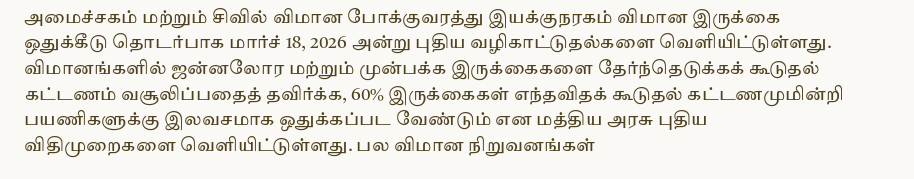அமைச்சகம் மற்றும் சிவில் விமான போக்குவரத்து இயக்குநரகம் விமான இருக்கை ஒதுக்கீடு தொடர்பாக மார்ச் 18, 2026 அன்று புதிய வழிகாட்டுதல்களை வெளியிட்டுள்ளது.
விமானங்களில் ஜன்னலோர மற்றும் முன்பக்க இருக்கைகளை தேர்ந்தெடுக்கக் கூடுதல் கட்டணம் வசூலிப்பதைத் தவிர்க்க, 60% இருக்கைகள் எந்தவிதக் கூடுதல் கட்டணமுமின்றி பயணிகளுக்கு இலவசமாக ஒதுக்கப்பட வேண்டும் என மத்திய அரசு புதிய விதிமுறைகளை வெளியிட்டுள்ளது. பல விமான நிறுவனங்கள்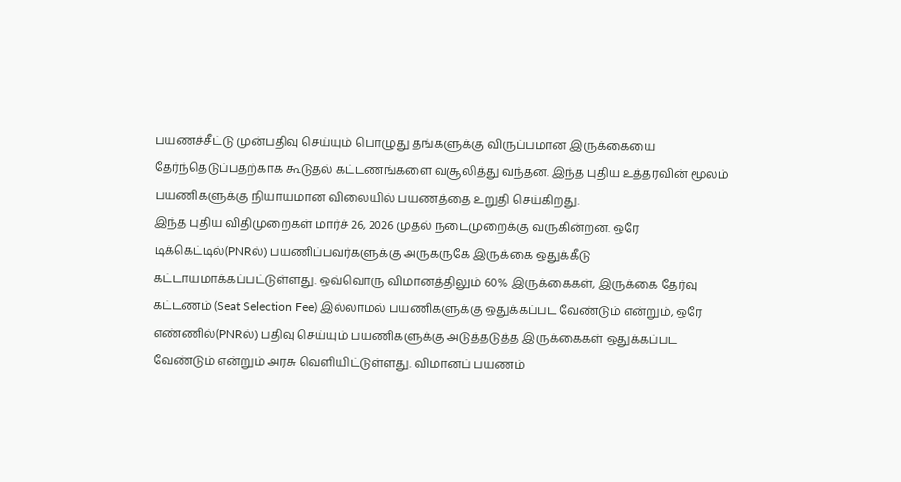பயணச்சீட்டு முன்பதிவு செய்யும் பொழுது தங்களுக்கு விருப்பமான இருக்கையை தேர்ந்தெடுப்பதற்காக கூடுதல் கட்டணங்களை வசூலித்து வந்தன. இந்த புதிய உத்தரவின் மூலம் பயணிகளுக்கு நியாயமான விலையில் பயணத்தை உறுதி செய்கிறது.
இந்த புதிய விதிமுறைகள் மார்ச் 26, 2026 முதல் நடைமுறைக்கு வருகின்றன. ஒரே டிக்கெட்டில்(PNRல்) பயணிப்பவர்களுக்கு அருகருகே இருக்கை ஒதுக்கீடு கட்டாயமாக்கப்பட்டுள்ளது. ஒவ்வொரு விமானத்திலும் 60% இருக்கைகள், இருக்கை தேர்வு கட்டணம் (Seat Selection Fee) இல்லாமல் பயணிகளுக்கு ஒதுக்கப்பட வேண்டும் என்றும், ஒரே எண்ணில்(PNRல்) பதிவு செய்யும் பயணிகளுக்கு அடுத்தடுத்த இருக்கைகள் ஒதுக்கப்பட வேண்டும் என்றும் அரசு வெளியிட்டுள்ளது. விமானப் பயணம்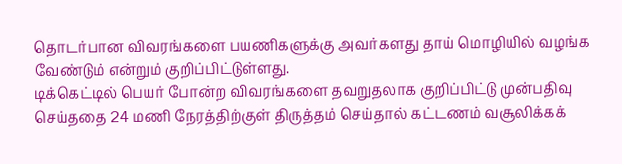தொடர்பான விவரங்களை பயணிகளுக்கு அவர்களது தாய் மொழியில் வழங்க வேண்டும் என்றும் குறிப்பிட்டுள்ளது.
டிக்கெட்டில் பெயர் போன்ற விவரங்களை தவறுதலாக குறிப்பிட்டு முன்பதிவு செய்ததை 24 மணி நேரத்திற்குள் திருத்தம் செய்தால் கட்டணம் வசூலிக்கக்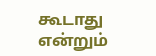கூடாது என்றும்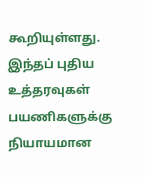கூறியுள்ளது. இந்தப் புதிய உத்தரவுகள் பயணிகளுக்கு நியாயமான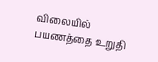விலையில் பயணத்தை உறுதி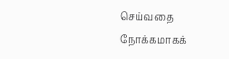செய்வதை நோக்கமாகக்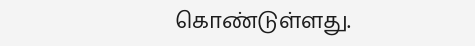கொண்டுள்ளது.